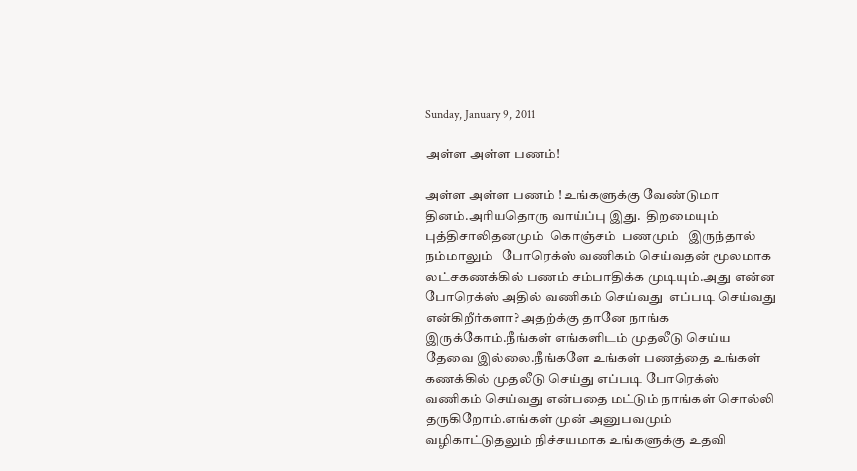Sunday, January 9, 2011

அள்ள அள்ள பணம்!

அள்ள அள்ள பணம் ! உங்களுக்கு வேண்டுமா தினம்.அரியதொரு வாய்ப்பு இது.  திறமையும் புத்திசாலிதனமும்  கொஞ்சம்  பணமும்   இருந்தால் நம்மாலும்   போரெக்ஸ் வணிகம் செய்வதன் மூலமாக லட்சகணக்கில் பணம் சம்பாதிக்க முடியும்.அது என்ன போரெக்ஸ் அதில் வணிகம் செய்வது  எப்படி செய்வது என்கிறீர்களா? அதற்க்கு தானே நாங்க இருக்கோம்.நீங்கள் எங்களிடம் முதலீடு செய்ய தேவை இல்லை.நீங்களே உங்கள் பணத்தை உங்கள் கணக்கில் முதலீடு செய்து எப்படி போரெக்ஸ் வணிகம் செய்வது என்பதை மட்டும் நாங்கள் சொல்லி தருகிறோம்.எங்கள் முன் அனுபவமும் வழிகாட்டுதலும் நிச்சயமாக உங்களுக்கு உதவி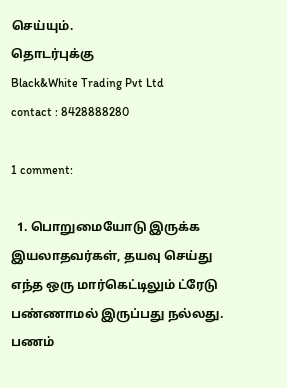செய்யும்.
தொடர்புக்கு
Black&White Trading Pvt Ltd
contact : 8428888280

1 comment:

  1. பொறுமையோடு இருக்க இயலாதவர்கள், தயவு செய்து எந்த ஒரு மார்கெட்டிலும் ட்ரேடு பண்ணாமல் இருப்பது நல்லது. பணம்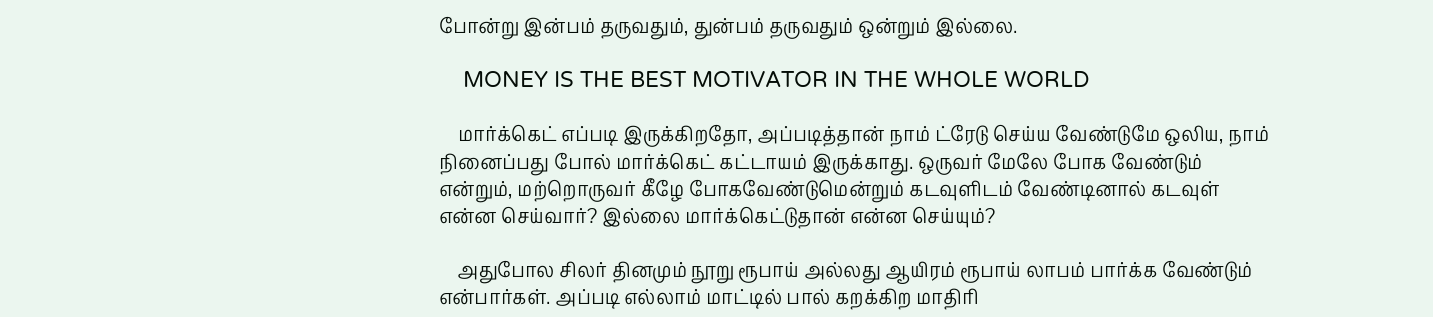போன்று இன்பம் தருவதும், துன்பம் தருவதும் ஒன்றும் இல்லை.

    MONEY IS THE BEST MOTIVATOR IN THE WHOLE WORLD

    மார்க்கெட் எப்படி இருக்கிறதோ, அப்படித்தான் நாம் ட்ரேடு செய்ய வேண்டுமே ஒலிய, நாம் நினைப்பது போல் மார்க்கெட் கட்டாயம் இருக்காது. ஒருவர் மேலே போக வேண்டும் என்றும், மற்றொருவர் கீழே போகவேண்டுமென்றும் கடவுளிடம் வேண்டினால் கடவுள் என்ன செய்வார்? இல்லை மார்க்கெட்டுதான் என்ன செய்யும்?

    அதுபோல சிலர் தினமும் நூறு ரூபாய் அல்லது ஆயிரம் ரூபாய் லாபம் பார்க்க வேண்டும் என்பார்கள். அப்படி எல்லாம் மாட்டில் பால் கறக்கிற மாதிரி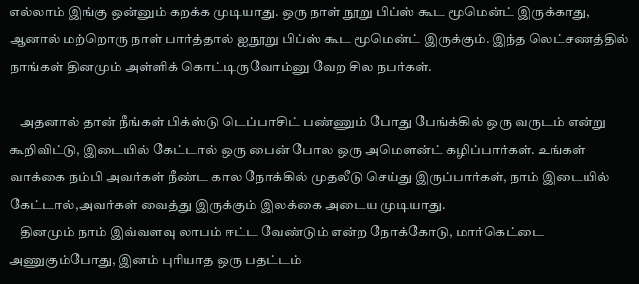எல்லாம் இங்கு ஒன்னும் கறக்க முடியாது. ஒரு நாள் நூறு பிப்ஸ் கூட மூமென்ட் இருக்காது, ஆனால் மற்றொரு நாள் பார்த்தால் ஐநூறு பிப்ஸ் கூட மூமென்ட் இருக்கும். இந்த லெட்சணத்தில் நாங்கள் தினமும் அள்ளிக் கொட்டிருவோம்னு வேற சில நபர்கள்.

    அதனால் தான் நீங்கள் பிக்ஸ்டு டெப்பாசிட் பண்ணும் போது பேங்க்கில் ஒரு வருடம் என்று கூறிவிட்டு, இடையில் கேட்டால் ஒரு பைன் போல ஒரு அமௌன்ட் கழிப்பார்கள். உங்கள் வாக்கை நம்பி அவர்கள் நீண்ட கால நோக்கில் முதலீடு செய்து இருப்பார்கள், நாம் இடையில் கேட்டால்,அவர்கள் வைத்து இருக்கும் இலக்கை அடைய முடியாது.
    தினமும் நாம் இவ்வளவு லாபம் ஈட்ட வேண்டும் என்ற நோக்கோடு, மார்கெட்டை அணுகும்போது, இனம் புரியாத ஒரு பதட்டம்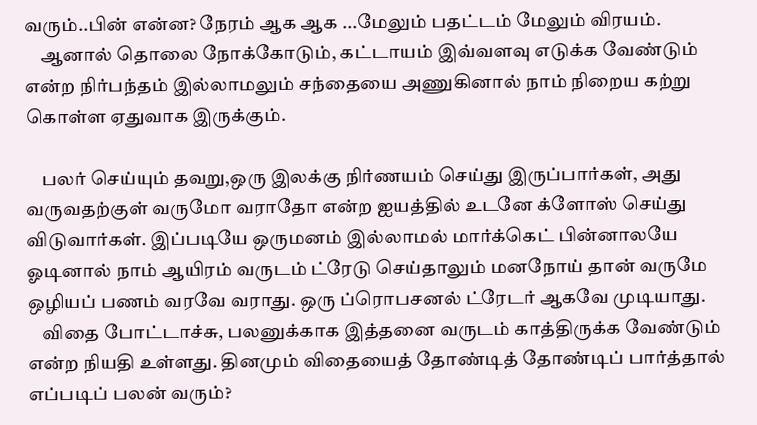வரும்..பின் என்ன? நேரம் ஆக ஆக ...மேலும் பதட்டம் மேலும் விரயம்.
    ஆனால் தொலை நோக்கோடும், கட்டாயம் இவ்வளவு எடுக்க வேண்டும் என்ற நிர்பந்தம் இல்லாமலும் சந்தையை அணுகினால் நாம் நிறைய கற்று கொள்ள ஏதுவாக இருக்கும்.

    பலர் செய்யும் தவறு,ஒரு இலக்கு நிர்ணயம் செய்து இருப்பார்கள், அது வருவதற்குள் வருமோ வராதோ என்ற ஐயத்தில் உடனே க்ளோஸ் செய்து விடுவார்கள். இப்படியே ஒருமனம் இல்லாமல் மார்க்கெட் பின்னாலயே ஓடினால் நாம் ஆயிரம் வருடம் ட்ரேடு செய்தாலும் மனநோய் தான் வருமே ஒழியப் பணம் வரவே வராது. ஒரு ப்ரொபசனல் ட்ரேடர் ஆகவே முடியாது.
    விதை போட்டாச்சு, பலனுக்காக இத்தனை வருடம் காத்திருக்க வேண்டும் என்ற நியதி உள்ளது. தினமும் விதையைத் தோண்டித் தோண்டிப் பார்த்தால் எப்படிப் பலன் வரும்?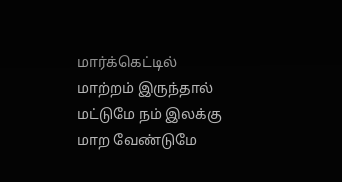மார்க்கெட்டில் மாற்றம் இருந்தால் மட்டுமே நம் இலக்கு மாற வேண்டுமே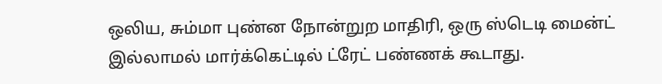ஒலிய, சும்மா புண்ன நோன்றுற மாதிரி, ஒரு ஸ்டெடி மைன்ட் இல்லாமல் மார்க்கெட்டில் ட்ரேட் பண்ணக் கூடாது.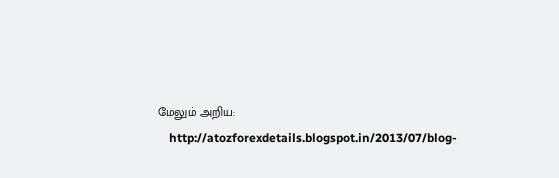மேலும் அறிய:
    http://atozforexdetails.blogspot.in/2013/07/blog-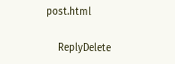post.html

    ReplyDelete